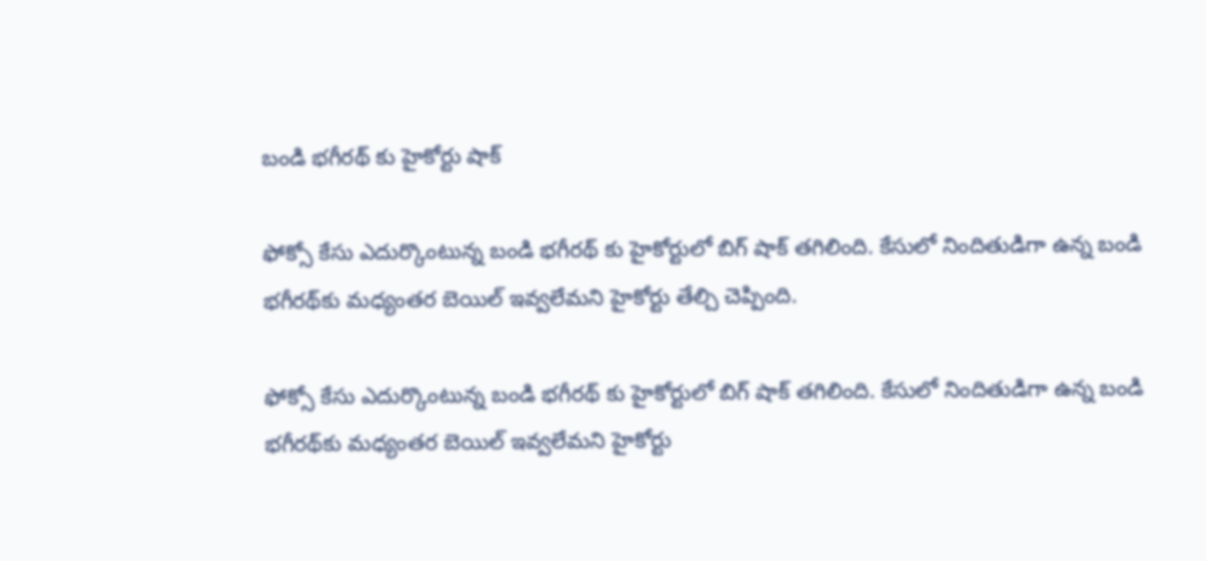బండి భగీరథ్ కు హైకోర్టు షాక్

ఫోక్సో కేసు ఎదుర్కొంటున్న బండి భగీరథ్ కు హైకోర్టులో బిగ్ షాక్ త‌గిలింది. కేసులో నిందితుడిగా ఉన్న బండి భగీరథ్‌కు మధ్యంతర బెయిల్ ఇవ్వలేమ‌ని హైకోర్టు తేల్చి చెప్పింది.

ఫోక్సో కేసు ఎదుర్కొంటున్న బండి భగీరథ్ కు హైకోర్టులో బిగ్ షాక్ త‌గిలింది. కేసులో నిందితుడిగా ఉన్న బండి భగీరథ్‌కు మధ్యంతర బెయిల్ ఇవ్వలేమ‌ని హైకోర్టు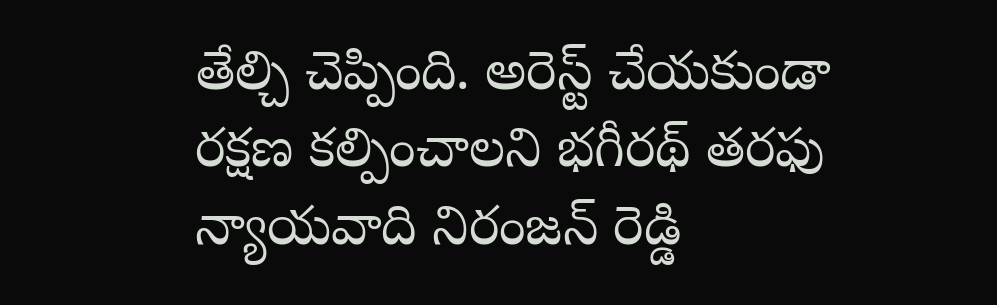తేల్చి చెప్పింది. అరెస్ట్ చేయకుండా రక్షణ కల్పించాలని భగీరథ్ తరఫు న్యాయవాది నిరంజన్ రెడ్డి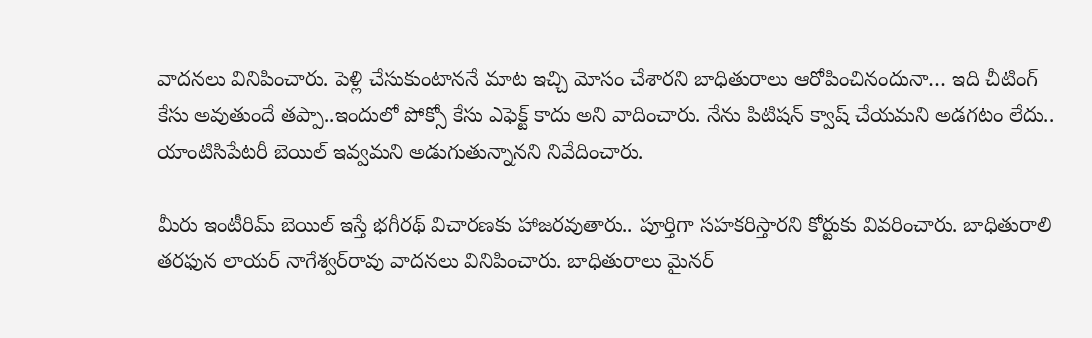వాదనలు వినిపించారు. పెళ్లి చేసుకుంటాననే మాట ఇచ్చి మోసం చేశారని బాధితురాలు ఆరోపించినందునా… ఇది చీటింగ్ కేసు అవుతుందే తప్పా..ఇందులో పోక్సో కేసు ఎఫెక్ట్ కాదు అని వాదించారు. నేను పిటిషన్ క్వాష్ చేయమని అడగటం లేదు.. యాంటిసిపేటరీ బెయిల్ ఇవ్వమని అడుగుతున్నానని నివేదించారు.

మీరు ఇంటీరిమ్ బెయిల్ ఇస్తే భగీరథ్ విచారణకు హాజరవుతారు.. పూర్తిగా సహకరిస్తారని కోర్టుకు వివరించారు. బాధితురాలి తరఫున లాయర్ నాగేశ్వర్‌రావు వాదనలు వినిపించారు. బాధితురాలు మైనర్‌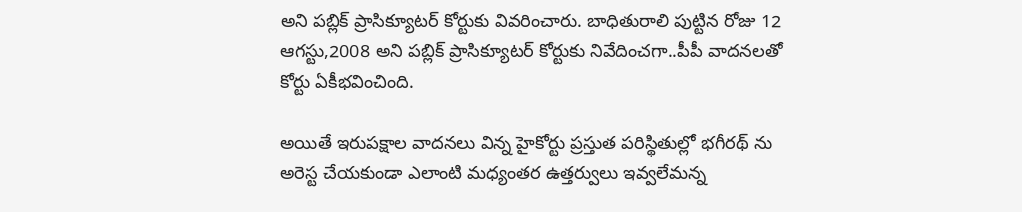అని పబ్లిక్‌ ప్రాసిక్యూటర్ కోర్టుకు వివరించారు. బాధితురాలి పుట్టిన రోజు 12 ఆగస్టు,2008 అని పబ్లిక్‌ ప్రాసిక్యూటర్ కోర్టుకు నివేదించగా..పీపీ వాదనలతో కోర్టు ఏకీభవించింది.

అయితే ఇరుపక్షాల వాదనలు విన్న హైకోర్టు ప్రస్తుత పరిస్థితుల్లో భగీరథ్ ను అరెస్ట చేయకుండా ఎలాంటి మధ్యంతర ఉత్తర్వులు ఇవ్వలేమన్న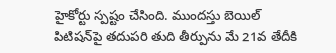హైకోర్టు స్పష్టం చేసింది. ముందస్తు బెయిల్ పిటిషన్‌పై తదుపరి తుది తీర్పును మే 21వ తేదీకి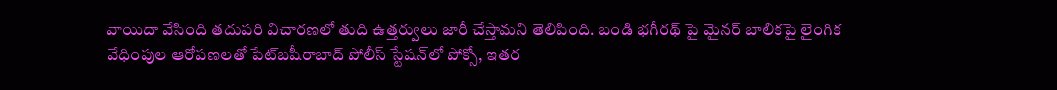వాయిదా వేసింది తదుపరి విచారణలో తుది ఉత్తర్వులు జారీ చేస్తామని తెలిపింది. బండి భగీరథ్ పై మైనర్ బాలికపై లైంగిక వేధింపుల ఆరోపణలతో పేట్‌బషీరాబాద్ పోలీస్ స్టేషన్‌లో పోక్సో, ఇతర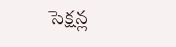సెక్షన్ల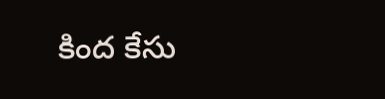కింద కేసు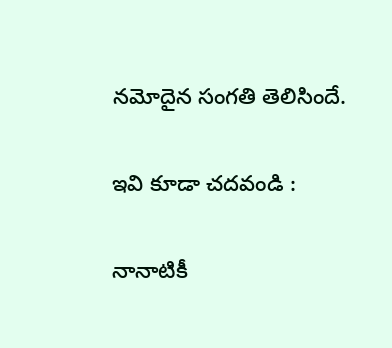నమోదైన సంగతి తెలిసిందే.

ఇవి కూడా చదవండి :

నానాటికీ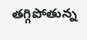తగ్గిపోతున్న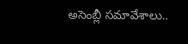అసెంబ్లీ సమావేశాలు..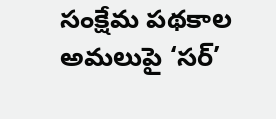సంక్షేమ పథకాల అమలుపై ‘సర్’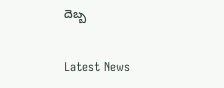దెబ్బ

Latest News